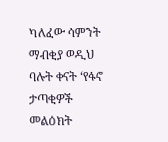ካለፈው ሳምንት ማብቂያ ወዲህ ባሉት ቀናት ‘የፋኖ ታጣቂዎች መልዕክት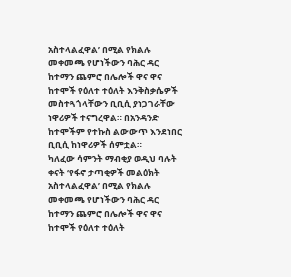አስተላልፈዋል’ በሚል የክልሉ መቀመጫ የሆነችውን ባሕር ዳር ከተማን ጨምሮ በሌሎች ዋና ዋና ከተሞች የዕለተ ተዕለት እንቅስቃሴዎች መስተጓጎላቸውን ቢቢሲ ያነጋገራቸው ነዋሪዎች ተናግረዋል። በአንዳንድ ከተሞችም የተኩስ ልውውጥ እንደነበር ቢቢሲ ከነዋሪዎች ሰምቷል።
ካለፈው ሳምንት ማብቂያ ወዲህ ባሉት ቀናት ‘የፋኖ ታጣቂዎች መልዕክት አስተላልፈዋል’ በሚል የክልሉ መቀመጫ የሆነችውን ባሕር ዳር ከተማን ጨምሮ በሌሎች ዋና ዋና ከተሞች የዕለተ ተዕለት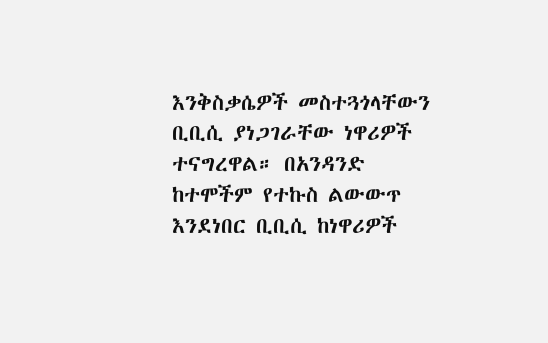እንቅስቃሴዎች መስተጓጎላቸውን ቢቢሲ ያነጋገራቸው ነዋሪዎች ተናግረዋል። በአንዳንድ ከተሞችም የተኩስ ልውውጥ እንደነበር ቢቢሲ ከነዋሪዎች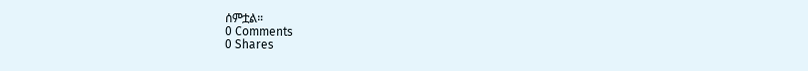ሰምቷል።
0 Comments
0 Shares